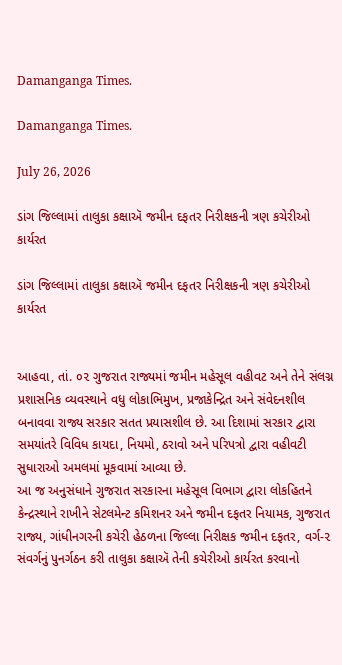Damanganga Times.

Damanganga Times.

July 26, 2026

ડાંગ જિલ્લામાં તાલુકા કક્ષાઍ જમીન દફતર નિરીક્ષકની ત્રણ કચેરીઓ કાર્યરત

ડાંગ જિલ્લામાં તાલુકા કક્ષાઍ જમીન દફતર નિરીક્ષકની ત્રણ કચેરીઓ કાર્યરત


આહવા, તાં. ૦૨ ગુજરાત રાજ્યમાં જમીન મહેસૂલ વહીવટ અને તેને સંલગ્ન પ્રશાસનિક વ્યવસ્થાને વધુ લોકાભિમુખ, પ્રજાકેન્દ્રિત અને સંવેદનશીલ બનાવવા રાજ્ય સરકાર સતત પ્રયાસશીલ છે. આ દિશામાં સરકાર દ્વારા સમયાંતરે વિવિધ કાયદા, નિયમો, ઠરાવો અને પરિપત્રો દ્વારા વહીવટી સુધારાઓ અમલમાં મૂકવામાં આવ્યા છે.
આ જ અનુસંધાને ગુજરાત સરકારના મહેસૂલ વિભાગ દ્વારા લોકહિતને કેન્દ્રસ્થાને રાખીને સેટલમેન્ટ કમિશનર અને જમીન દફતર નિયામક, ગુજરાત રાજ્ય, ગાંધીનગરની કચેરી હેઠળના જિલ્લા નિરીક્ષક જમીન દફતર, વર્ગ-૨ સંવર્ગનું પુનર્ગઠન કરી તાલુકા કક્ષાઍ તેની કચેરીઓ કાર્યરત કરવાનો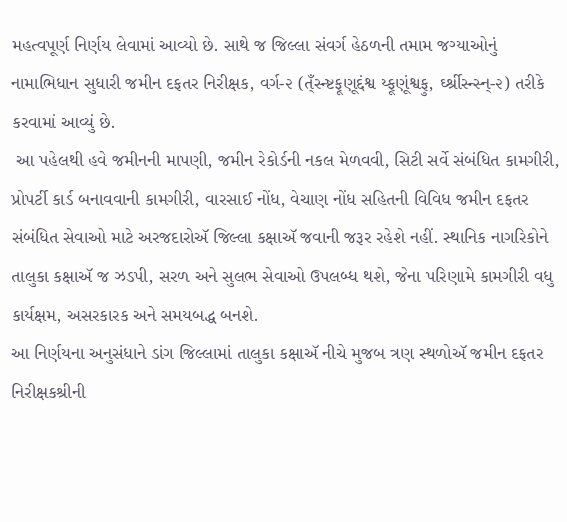મહત્વપૂર્ણ નિર્ણય લેવામાં આવ્યો છે. સાથે જ જિલ્લા સંવર્ગ હેઠળની તમામ જગ્યાઓનું નામાભિધાન સુધારી જમીન દફતર નિરીક્ષક, વર્ગ-૨ (ત્ઁસ્ન્ષ્ટફૂણૂદ્દંશ્વ ય્ફૂણૂંશ્વફુ, ર્ઘ્શ્રીસ્ન્સ્ન્-૨) તરીકે કરવામાં આવ્યું છે.
 આ પહેલથી હવે જમીનની માપણી, જમીન રેકોર્ડની નકલ મેળવવી, સિટી સર્વે સંબંધિત કામગીરી, પ્રોપર્ટી કાર્ડ બનાવવાની કામગીરી, વારસાઈ નોંધ, વેચાણ નોંધ સહિતની વિવિધ જમીન દફતર સંબંધિત સેવાઓ માટે અરજદારોઍ જિલ્લા કક્ષાઍ જવાની જરૂર રહેશે નહીં. સ્થાનિક નાગરિકોને તાલુકા કક્ષાઍ જ ઝડપી, સરળ અને સુલભ સેવાઓ ઉપલબ્ધ થશે, જેના પરિણામે કામગીરી વધુ કાર્યક્ષમ, અસરકારક અને સમયબદ્ધ બનશે.
આ નિર્ણયના અનુસંધાને ડાંગ જિલ્લામાં તાલુકા કક્ષાઍ નીચે મુજબ ત્રણ સ્થળોઍ જમીન દફતર નિરીક્ષકશ્રીની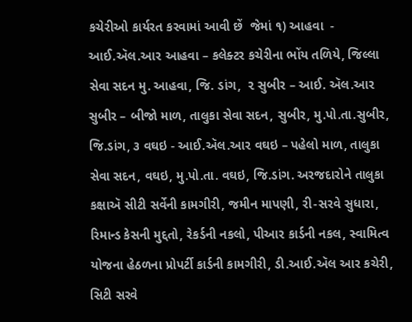કચેરીઓ કાર્યરત કરવામાં આવી છેં  જેમાં ૧) આહવા  - આઈ.ઍલ.આર આહવા – કલેક્ટર કચેરીના ભોંય તળિયે, જિલ્લા સેવા સદન મુ. આહવા, જિ. ડાંગ,  ૨ સુબીર – આઈ. ઍલ.આર સુબીર – બીજો માળ, તાલુકા સેવા સદન, સુબીર, મુ.પો.તા.સુબીર, જિ.ડાંગ, ૩ વઘઇ - આઈ.ઍલ.આર વઘઇ – પહેલો માળ, તાલુકા સેવા સદન, વઘઇ, મુ.પો.તા. વઘઇ, જિ.ડાંગ. અરજદારોને તાલુકા કક્ષાઍ સીટી સર્વેની કામગીરી, જમીન માપણી, રી-સરવે સુધારા, રિમાન્ડ કેસની મુદ્દતો, રેકર્ડની નકલો, પીઆર કાર્ડની નકલ, સ્વામિત્વ યોજના હેઠળના પ્રોપર્ટી કાર્ડની કામગીરી, ડી.આઈ.ઍલ આર કચેરી, સિટી સરવે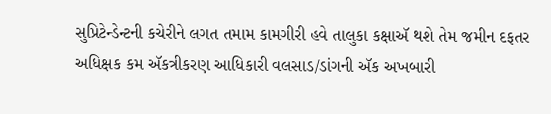સુપ્રિટેન્ડેન્ટની કચેરીને લગત તમામ કામગીરી હવે તાલુકા કક્ષાઍ થશે તેમ જમીન દફતર અધિક્ષક કમ ઍકત્રીકરણ આધિકારી વલસાડ/ડાંગની ઍક અખબારી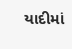યાદીમાં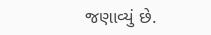જણાવ્યું છે.